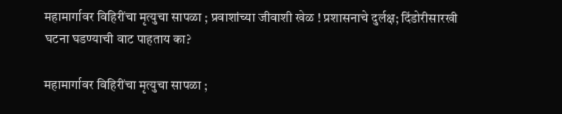महामार्गावर विहिरींचा मृत्युचा सापळा ; प्रवाशांच्या जीवाशी खेळ ! प्रशासनाचे दुर्लक्ष; दिंडोरीसारखी घटना घडण्याची वाट पाहताय का?

महामार्गावर विहिरींचा मृत्युचा सापळा ;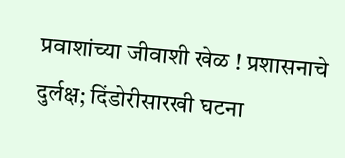प्रवाशांच्या जीवाशी खेळ ! प्रशासनाचे दुर्लक्ष; दिंडोरीसारखी घटना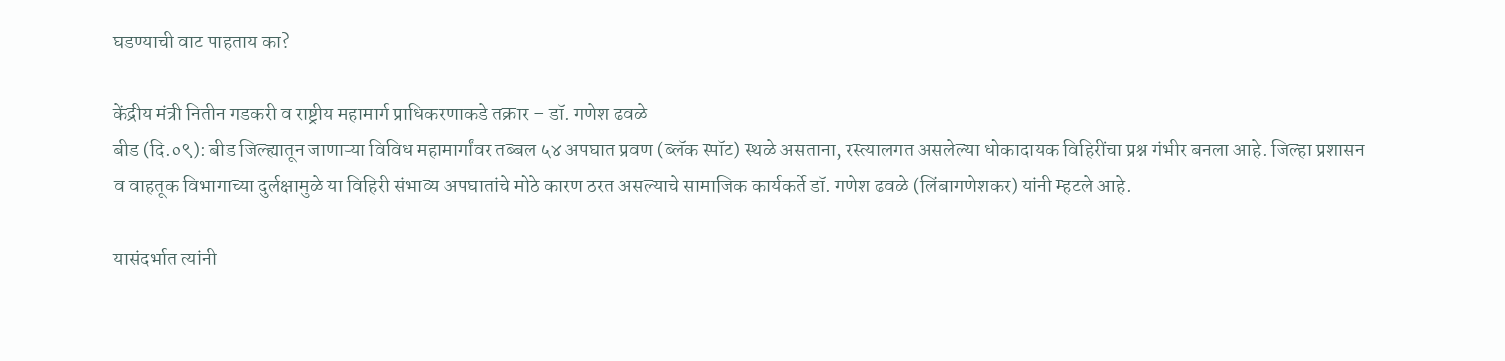घडण्याची वाट पाहताय का?

केंद्रीय मंत्री नितीन गडकरी व राष्ट्रीय महामार्ग प्राधिकरणाकडे तक्रार – डॉ. गणेश ढवळे
बीड (दि.०९): बीड जिल्ह्यातून जाणाऱ्या विविध महामार्गांवर तब्बल ५४ अपघात प्रवण (ब्लॅक स्पॉट) स्थळे असताना, रस्त्यालगत असलेल्या धोकादायक विहिरींचा प्रश्न गंभीर बनला आहे. जिल्हा प्रशासन व वाहतूक विभागाच्या दुर्लक्षामुळे या विहिरी संभाव्य अपघातांचे मोठे कारण ठरत असल्याचे सामाजिक कार्यकर्ते डॉ. गणेश ढवळे (लिंबागणेशकर) यांनी म्हटले आहे.

यासंदर्भात त्यांनी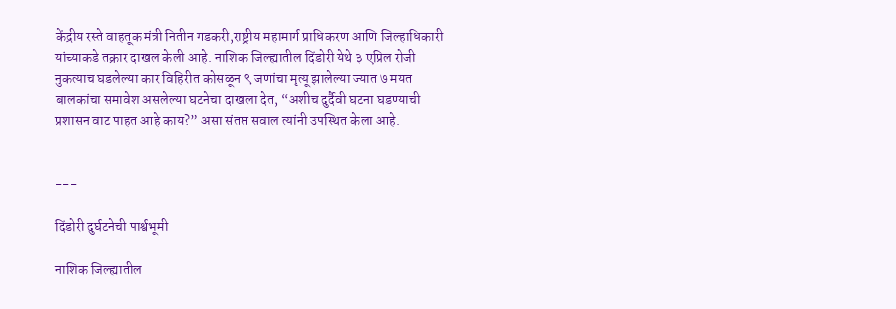केंद्रीय रस्ते वाहतूक मंत्री नितीन गडकरी,राष्ट्रीय महामार्ग प्राधिकरण आणि जिल्हाधिकारी यांच्याकडे तक्रार दाखल केली आहे. नाशिक जिल्ह्यातील दिंडोरी येथे ३ एप्रिल रोजी नुकत्याच घडलेल्या कार विहिरीत कोसळून ९ जणांचा मृत्यू झालेल्या ज्यात ७ मयत बालकांचा समावेश असलेल्या घटनेचा दाखला देत, “अशीच दुर्दैवी घटना घडण्याची प्रशासन वाट पाहत आहे काय?” असा संतप्त सवाल त्यांनी उपस्थित केला आहे.


---

दिंडोरी दुर्घटनेची पार्श्वभूमी

नाशिक जिल्ह्यातील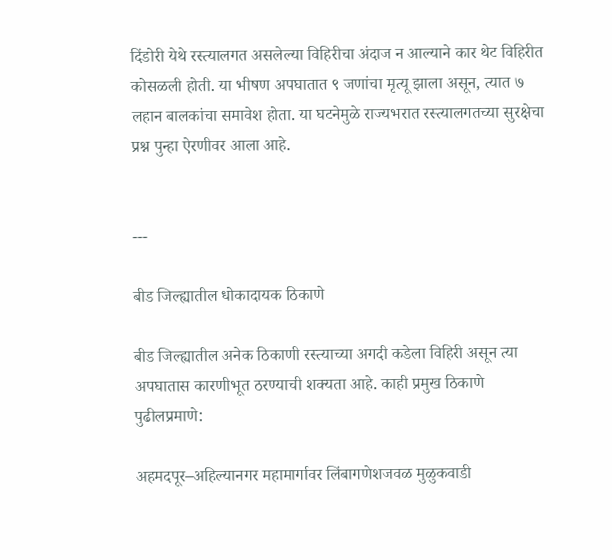दिंडोरी येथे रस्त्यालगत असलेल्या विहिरीचा अंदाज न आल्याने कार थेट विहिरीत कोसळली होती. या भीषण अपघातात ९ जणांचा मृत्यू झाला असून, त्यात ७ लहान बालकांचा समावेश होता. या घटनेमुळे राज्यभरात रस्त्यालगतच्या सुरक्षेचा प्रश्न पुन्हा ऐरणीवर आला आहे.


---

बीड जिल्ह्यातील धोकादायक ठिकाणे

बीड जिल्ह्यातील अनेक ठिकाणी रस्त्याच्या अगदी कडेला विहिरी असून त्या अपघातास कारणीभूत ठरण्याची शक्यता आहे. काही प्रमुख ठिकाणे पुढीलप्रमाणे:

अहमदपूर–अहिल्यानगर महामार्गावर लिंबागणेशजवळ मुळुकवाडी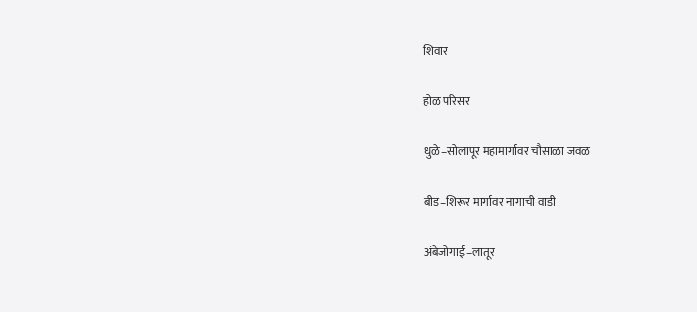शिवार

होळ परिसर

धुळे–सोलापूर महामार्गावर चौसाळा जवळ

बीड–शिरूर मार्गावर नागाची वाडी

अंबेजोगाई–लातूर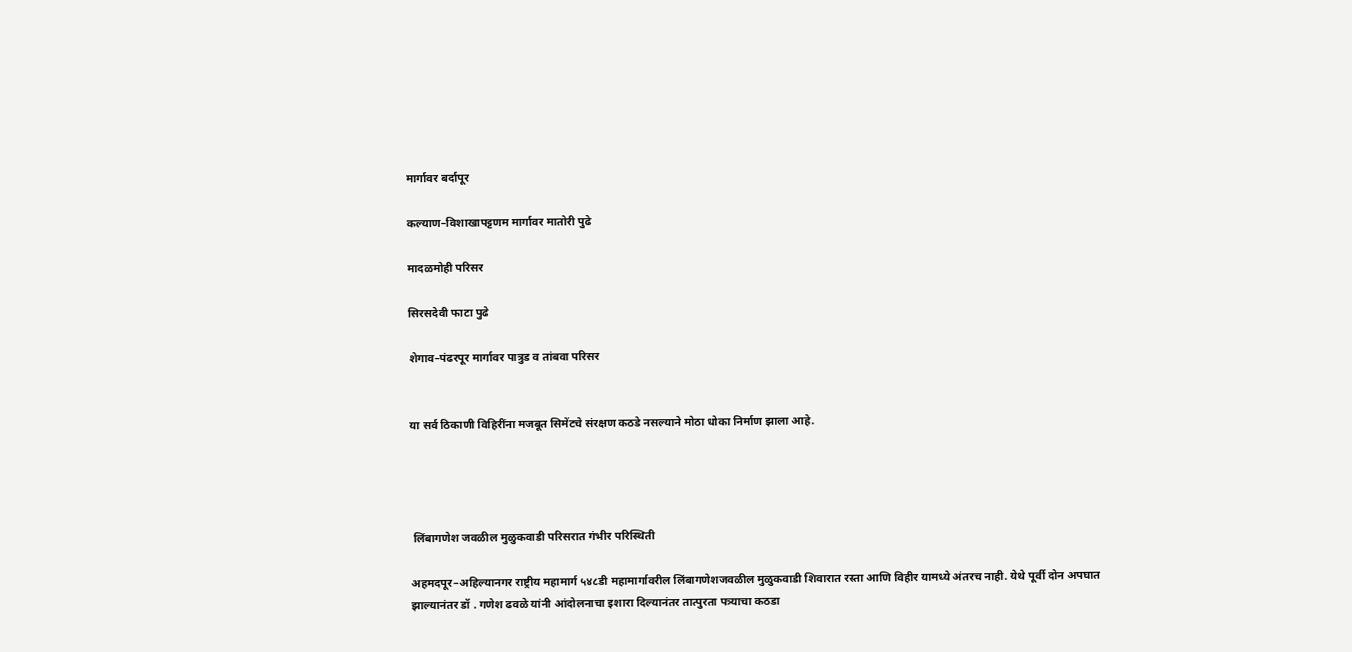मार्गावर बर्दापूर

कल्याण–विशाखापट्टणम मार्गावर मातोरी पुढे

मादळमोही परिसर

सिरसदेवी फाटा पुढे

शेगाव–पंढरपूर मार्गावर पात्रुड व तांबवा परिसर


या सर्व ठिकाणी विहिरींना मजबूत सिमेंटचे संरक्षण कठडे नसल्याने मोठा धोका निर्माण झाला आहे.




 लिंबागणेश जवळील मुळुकवाडी परिसरात गंभीर परिस्थिती

अहमदपूर–अहिल्यानगर राष्ट्रीय महामार्ग ५४८डी महामार्गावरील लिंबागणेशजवळील मुळुकवाडी शिवारात रस्ता आणि विहीर यामध्ये अंतरच नाही. येथे पूर्वी दोन अपघात झाल्यानंतर डॉ . गणेश ढवळे यांनी आंदोलनाचा इशारा दिल्यानंतर तात्पुरता पत्र्याचा कठडा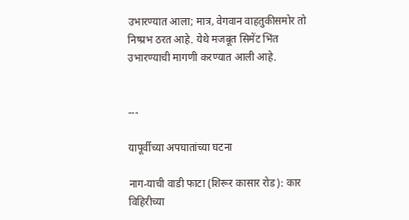उभारण्यात आला; मात्र, वेगवान वाहतुकीसमोर तो निष्प्रभ ठरत आहे. येथे मजबूत सिमेंट भिंत उभारण्याची मागणी करण्यात आली आहे.


---

यापूर्वीच्या अपघातांच्या घटना

नाग-याची वाडी फाटा (शिरूर कासार रोड): कार विहिरीच्या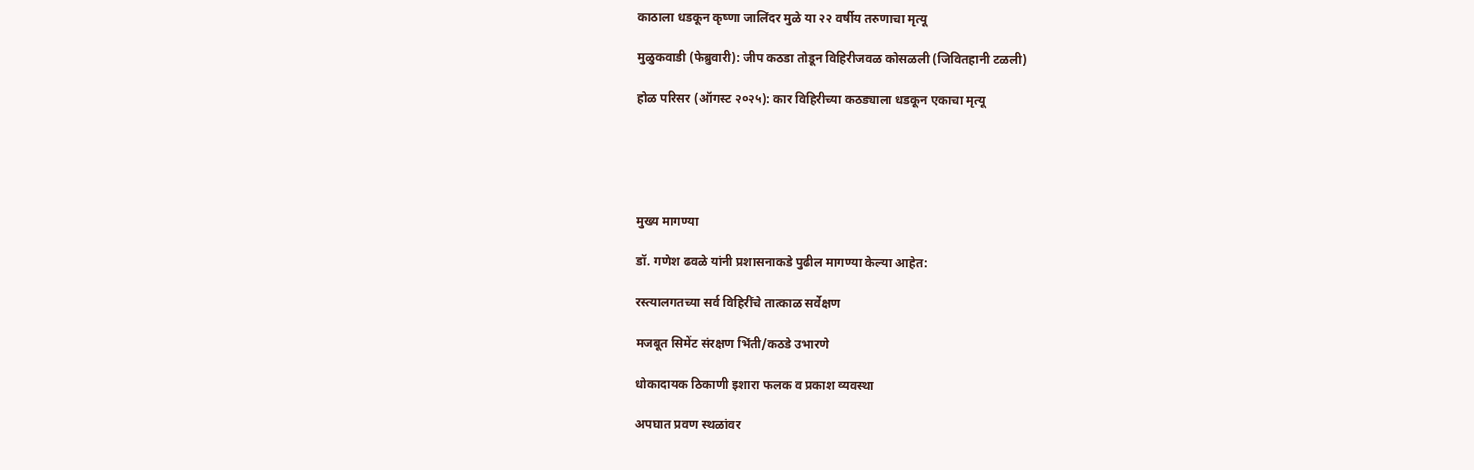काठाला धडकून कृष्णा जालिंदर मुळे या २२ वर्षीय तरुणाचा मृत्यू

मुळुकवाडी (फेब्रुवारी): जीप कठडा तोडून विहिरीजवळ कोसळली (जिवितहानी टळली)

होळ परिसर (ऑगस्ट २०२५): कार विहिरीच्या कठड्याला धडकून एकाचा मृत्यू





मुख्य मागण्या

डॉ. गणेश ढवळे यांनी प्रशासनाकडे पुढील मागण्या केल्या आहेत:

रस्त्यालगतच्या सर्व विहिरींचे तात्काळ सर्वेक्षण

मजबूत सिमेंट संरक्षण भिंती/कठडे उभारणे

धोकादायक ठिकाणी इशारा फलक व प्रकाश व्यवस्था

अपघात प्रवण स्थळांवर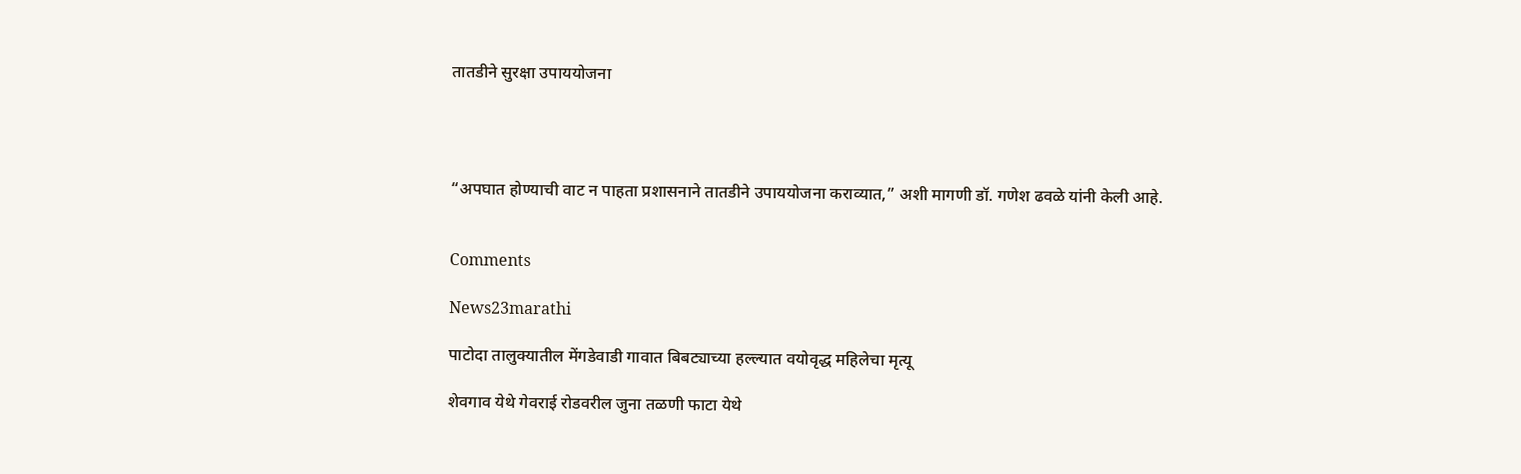तातडीने सुरक्षा उपाययोजना




“अपघात होण्याची वाट न पाहता प्रशासनाने तातडीने उपाययोजना कराव्यात,” अशी मागणी डॉ. गणेश ढवळे यांनी केली आहे.


Comments

News23marathi

पाटोदा तालुक्यातील मेंगडेवाडी गावात बिबट्याच्या हल्ल्यात वयोवृद्ध महिलेचा मृत्यू

शेवगाव येथे गेवराई रोडवरील जुना तळणी फाटा येथे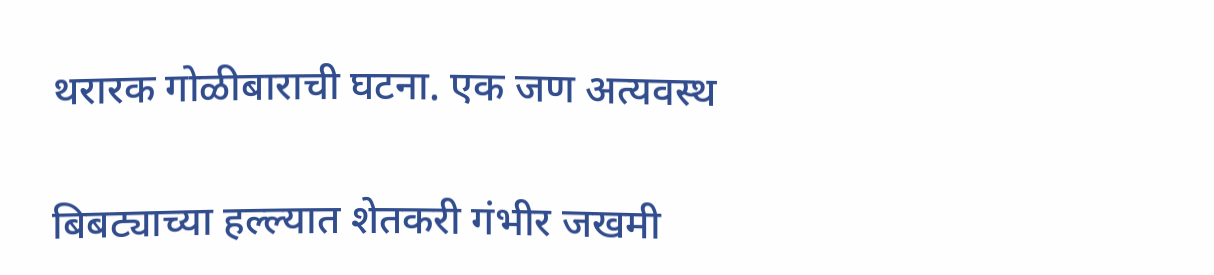थरारक गोळीबाराची घटना. एक जण अत्यवस्थ

बिबट्याच्या हल्ल्यात शेतकरी गंभीर जखमी